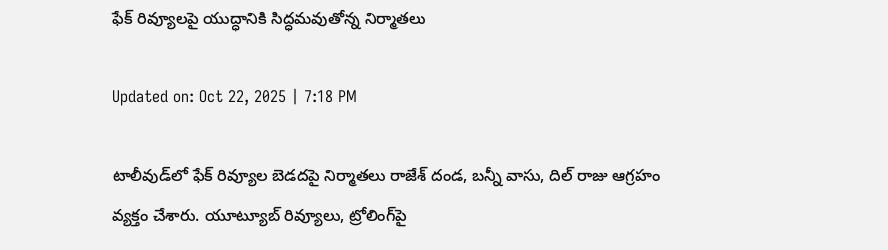ఫేక్ రివ్యూలపై యుద్ధానికి సిద్ధమవుతోన్న నిర్మాతలు

Updated on: Oct 22, 2025 | 7:18 PM

టాలీవుడ్‌లో ఫేక్ రివ్యూల బెడదపై నిర్మాతలు రాజేశ్ దండ, బన్నీ వాసు, దిల్ రాజు ఆగ్రహం వ్యక్తం చేశారు. యూట్యూబ్ రివ్యూలు, ట్రోలింగ్‌పై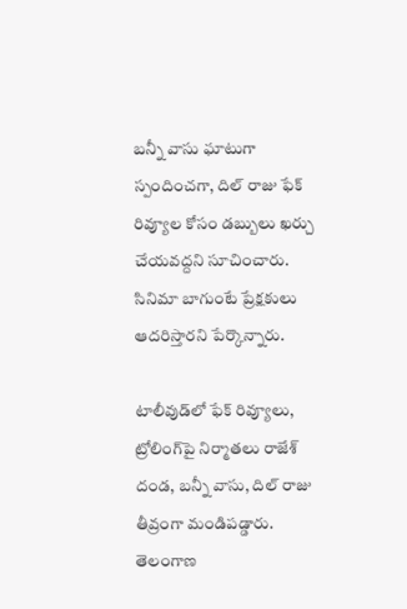బన్నీ వాసు ఘాటుగా స్పందించగా, దిల్ రాజు ఫేక్ రివ్యూల కోసం డబ్బులు ఖర్చు చేయవద్దని సూచించారు. సినిమా బాగుంటే ప్రేక్షకులు ఆదరిస్తారని పేర్కొన్నారు.

టాలీవుడ్‌లో ఫేక్ రివ్యూలు, ట్రోలింగ్‌పై నిర్మాతలు రాజేశ్ దండ, బన్నీ వాసు, దిల్ రాజు తీవ్రంగా మండిపడ్డారు. తెలంగాణ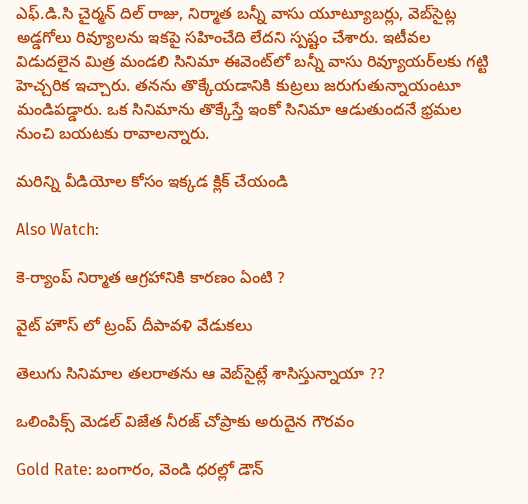ఎఫ్.డి.సి చైర్మన్ దిల్ రాజు, నిర్మాత బన్నీ వాసు యూట్యూబర్లు, వెబ్‌సైట్ల అడ్డగోలు రివ్యూలను ఇకపై సహించేది లేదని స్పష్టం చేశారు. ఇటీవల విడుదలైన మిత్ర మండలి సినిమా ఈవెంట్‌లో బన్నీ వాసు రివ్యూయర్‌లకు గట్టి హెచ్చరిక ఇచ్చారు. తనను తొక్కేయడానికి కుట్రలు జరుగుతున్నాయంటూ మండిపడ్డారు. ఒక సినిమాను తొక్కేస్తే ఇంకో సినిమా ఆడుతుందనే భ్రమల నుంచి బయటకు రావాలన్నారు.

మరిన్ని వీడియోల కోసం ఇక్కడ క్లిక్ చేయండి

Also Watch:

కె-ర్యాంప్ నిర్మాత ఆగ్రహానికి కారణం ఏంటి ?

వైట్ హౌస్ లో ట్రంప్ దీపావళి వేడుకలు

తెలుగు సినిమాల తలరాతను ఆ వెబ్‌సైట్లే శాసిస్తున్నాయా ??

ఒలింపిక్స్ మెడల్ విజేత నీరజ్ చోప్రాకు అరుదైన గౌరవం

Gold Rate: బంగారం, వెండి ధరల్లో డౌన్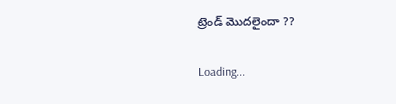ట్రెండ్ మొదలైందా ??

Loading...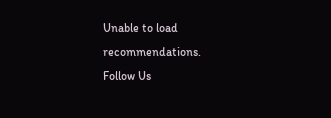Unable to load recommendations.
Follow Us